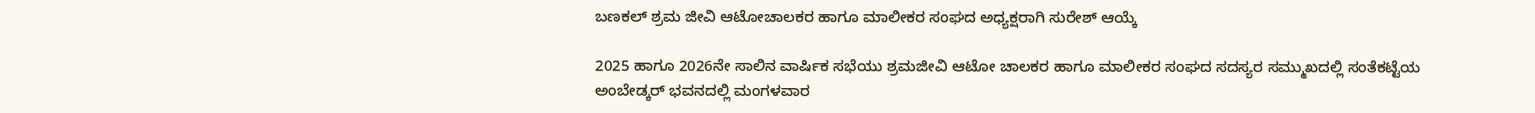ಬಣಕಲ್ ಶ್ರಮ ಜೀವಿ ಆಟೋಚಾಲಕರ ಹಾಗೂ ಮಾಲೀಕರ ಸಂಘದ ಅಧ್ಯಕ್ಷರಾಗಿ ಸುರೇಶ್ ಆಯ್ಕೆ

2025 ಹಾಗೂ 2026ನೇ ಸಾಲಿನ ವಾರ್ಷಿಕ ಸಭೆಯು ಶ್ರಮಜೀವಿ ಆಟೋ ಚಾಲಕರ ಹಾಗೂ ಮಾಲೀಕರ ಸಂಘದ ಸದಸ್ಯರ ಸಮ್ಮುಖದಲ್ಲಿ ಸಂತೆಕಟ್ಟೆಯ ಅಂಬೇಡ್ಕರ್ ಭವನದಲ್ಲಿ ಮಂಗಳವಾರ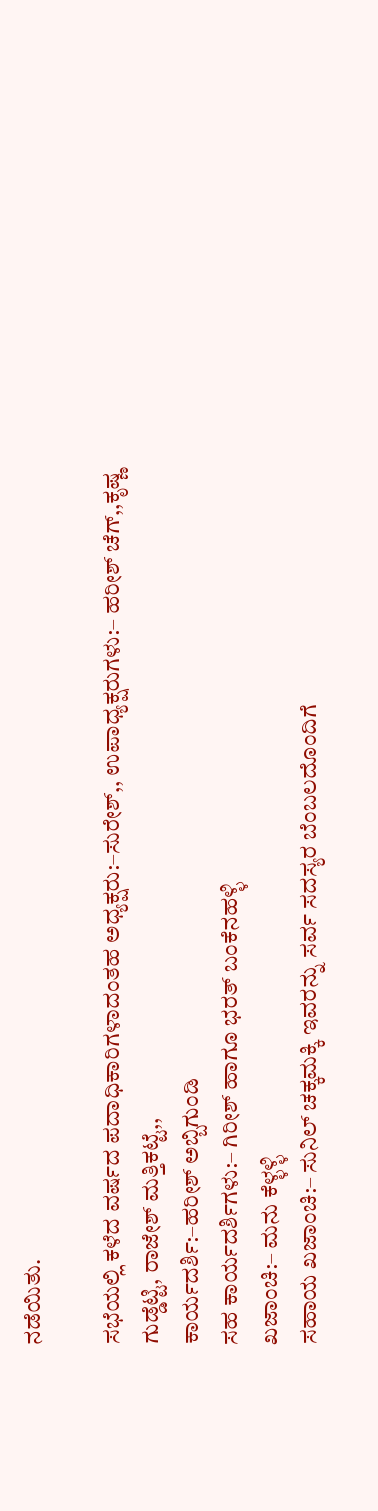ನಡೆಯಿತು.

ಸಭೆಯಲ್ಲಿ ಕಳೆದ ವರ್ಷದ ಪದಾಧಿಕಾರಿಗಳಾದಂತಹ ಅಧ್ಯಕ್ಷರು:–ಸುರೇಶ್,, ಉಪಾಧ್ಯಕ್ಷರುಗಳು:– ಹರೀಶ್ ಚೆಗ್,,ಕೃಷ್ಣ ಗುಡ್ಡೆಟ್ಟಿ, ರಾಜೇಶ್ ಮತ್ತಿಕಟ್ಟೆ,,
ಕಾರ್ಯದರ್ಶಿ:–ಹರೀಶ್ ಅಬ್ಬಿಗುಂಡಿ
ಸಹ ಕಾರ್ಯದರ್ಶಿಗಳು:– ಗಿರೀಶ್ ಹಾಗೂ ಭರತ್ ಬಂಕೆನಹಳ್ಳಿ
ಖಜಾಂಚಿ:– ಮನು ಕೆಳ್ಳಳ್ಳಿ
ಸಹಾಯ ಖಜಾಂಚಿ:– ಸುನಿಲ್ ಚಕ್ಕಮಕ್ಕಿ ಇವರನ್ನು ಸರ್ವ ಸದಸ್ಯರ ಬೆಂಬಲದೊಂದಿಗೆ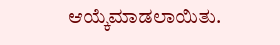ಆಯ್ಕೆಮಾಡಲಾಯಿತು.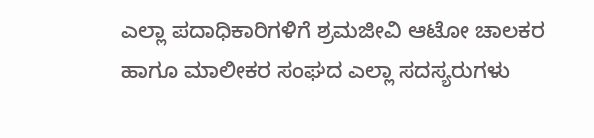ಎಲ್ಲಾ ಪದಾಧಿಕಾರಿಗಳಿಗೆ ಶ್ರಮಜೀವಿ ಆಟೋ ಚಾಲಕರ ಹಾಗೂ ಮಾಲೀಕರ ಸಂಘದ ಎಲ್ಲಾ ಸದಸ್ಯರುಗಳು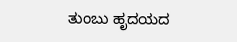ತುಂಬು ಹೃದಯದ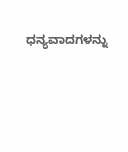ಧನ್ಯವಾದಗಳನ್ನು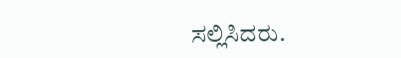ಸಲ್ಲಿಸಿದರು.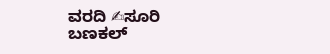ವರದಿ ✍ಸೂರಿ ಬಣಕಲ್